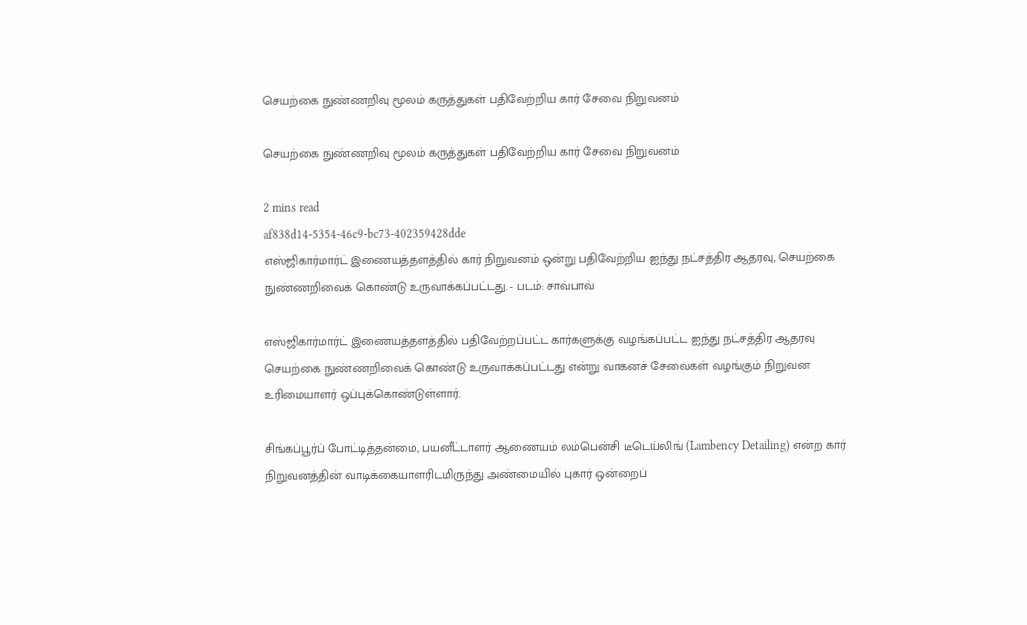செயற்கை நுண்ணறிவு மூலம் கருத்துகள் பதிவேற்றிய கார் சேவை நிறுவனம்

செயற்கை நுண்ணறிவு மூலம் கருத்துகள் பதிவேற்றிய கார் சேவை நிறுவனம்

2 mins read
af838d14-5354-46c9-bc73-402359428dde
எஸ்ஜிகார்மார்ட் இணையத்தளத்தில் கார் நிறுவனம் ஒன்று பதிவேற்றிய ஐந்து நட்சத்திர ஆதரவு, செயற்கை நுண்ணறிவைக் கொண்டு உருவாக்கப்பட்டது. - படம்: சாவ்பாவ்

எஸ்ஜிகார்மார்ட் இணையத்தளத்தில் பதிவேற்றப்பட்ட கார்களுக்கு வழங்கப்பட்ட ஐந்து நட்சத்திர ஆதரவு செயற்கை நுண்ணறிவைக் கொண்டு உருவாக்கப்பட்டது என்று வாகனச் சேவைகள் வழங்கும் நிறுவன உரிமையாளர் ஒப்புக்கொண்டுள்ளார்.

சிங்கப்பூர்ப் போட்டித்தன்மை, பயனீட்டாளர் ஆணையம் லம்பென்சி டீடெய்லிங் (Lambency Detailing) என்ற கார் நிறுவனத்தின் வாடிக்கையாளரிடமிருந்து அண்மையில் புகார் ஒன்றைப்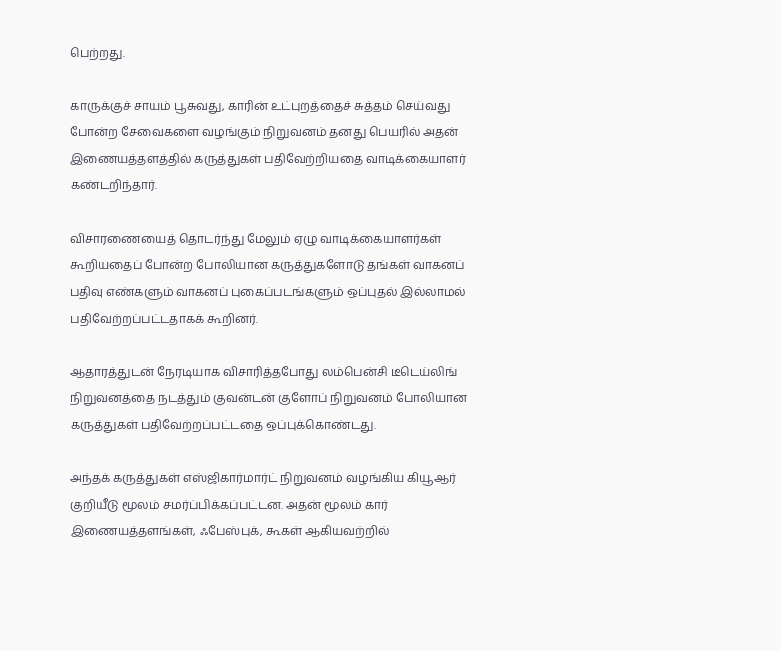பெற்றது.

காருக்குச் சாயம் பூசுவது, காரின் உட்புறத்தைச் சுத்தம் செய்வது போன்ற சேவைகளை வழங்கும் நிறுவனம் தனது பெயரில் அதன் இணையத்தளத்தில் கருத்துகள் பதிவேற்றியதை வாடிக்கையாளர் கண்டறிந்தார்.

விசாரணையைத் தொடர்ந்து மேலும் ஏழு வாடிக்கையாளர்கள் கூறியதைப் போன்ற போலியான கருத்துகளோடு தங்கள் வாகனப் பதிவு எண்களும் வாகனப் புகைப்படங்களும் ஒப்புதல் இல்லாமல் பதிவேற்றப்பட்டதாகக் கூறினர்.

ஆதாரத்துடன் நேரடியாக விசாரித்தபோது லம்பென்சி டீடெய்லிங் நிறுவனத்தை நடத்தும் குவன்டன் குளோப் நிறுவனம் போலியான கருத்துகள் பதிவேற்றப்பட்டதை ஒப்புக்கொண்டது.

அந்தக் கருத்துகள் எஸ்ஜிகார்மார்ட் நிறுவனம் வழங்கிய கியூஆர் குறியீடு மூலம் சமர்ப்பிக்கப்பட்டன. அதன் மூலம் கார் இணையத்தளங்கள், ஃபேஸ்புக், கூகள் ஆகியவற்றில்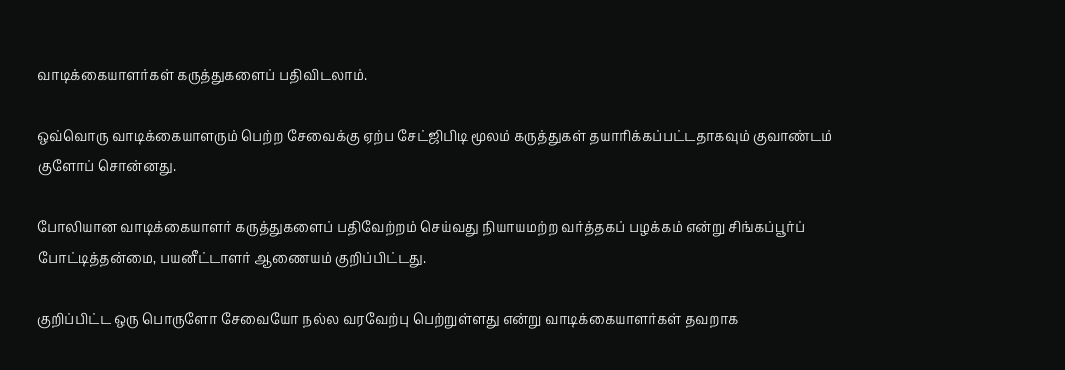வாடிக்கையாளர்கள் கருத்துகளைப் பதிவிடலாம்.

ஒவ்வொரு வாடிக்கையாளரும் பெற்ற சேவைக்கு ஏற்ப சேட்ஜிபிடி மூலம் கருத்துகள் தயாரிக்கப்பட்டதாகவும் குவாண்டம் குளோப் சொன்னது.

போலியான வாடிக்கையாளர் கருத்துகளைப் பதிவேற்றம் செய்வது நியாயமற்ற வர்த்தகப் பழக்கம் என்று சிங்கப்பூர்ப் போட்டித்தன்மை, பயனீட்டாளர் ஆணையம் குறிப்பிட்டது.

குறிப்பிட்ட ஒரு பொருளோ சேவையோ நல்ல வரவேற்பு பெற்றுள்ளது என்று வாடிக்கையாளர்கள் தவறாக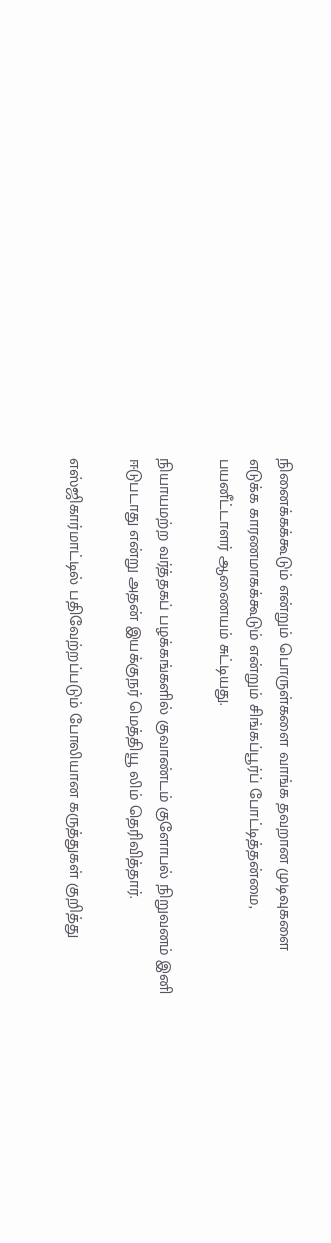நினைக்கக்கூடும் என்றும் பொருள்களை வாங்க தவறான முடிவுகளை எடுக்க காரணமாகக்கூடும் என்றும் சிங்கப்பூர்ப் போட்டித்தன்மை, பயனீட்டாளர் ஆணையம் சுட்டியது.

நியாயமற்ற வர்த்தகப் பழக்கங்களில் குவாண்டம் குளோபல் நிறுவனம் இனி ஈடுபடாது என்று அதன் இயக்குநர் மெத்தியூ லிம் தெரிவித்தார்.

எஸ்ஜிகார்மாட்டில் பதிவேற்றப்படும் போலியான கருத்துகள் குறித்து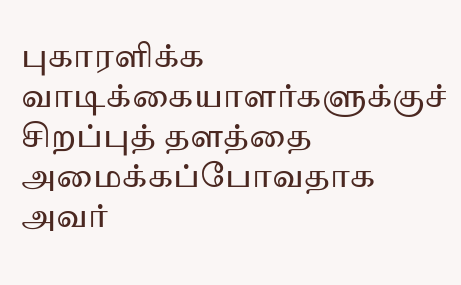புகாரளிக்க வாடிக்கையாளர்களுக்குச் சிறப்புத் தளத்தை அமைக்கப்போவதாக அவர்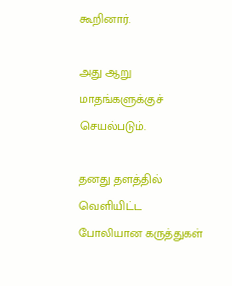கூறினார்.

அது ஆறு மாதங்களுக்குச் செயல்படும்.

தனது தளத்தில் வெளியிட்ட போலியான கருத்துகள்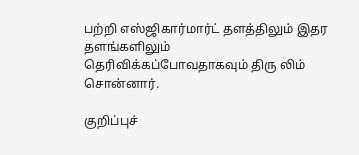பற்றி எஸ்ஜிகார்மார்ட் தளத்திலும் இதர தளங்களிலும் தெரிவிக்கப்போவதாகவும் திரு லிம் சொன்னார்.

குறிப்புச்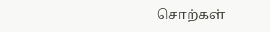சொற்கள்